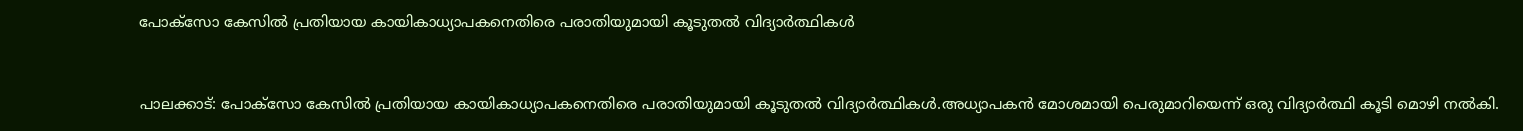പോക്‌സോ കേസില്‍ പ്രതിയായ കായികാധ്യാപകനെതിരെ പരാതിയുമായി കൂടുതല്‍ വിദ്യാര്‍ത്ഥികള്‍


പാലക്കാട്: പോക്‌സോ കേസില്‍ പ്രതിയായ കായികാധ്യാപകനെതിരെ പരാതിയുമായി കൂടുതല്‍ വിദ്യാര്‍ത്ഥികള്‍.അധ്യാപകന്‍ മോശമായി പെരുമാറിയെന്ന് ഒരു വിദ്യാര്‍ത്ഥി കൂടി മൊഴി നല്‍കി.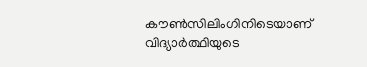കൗണ്‍സിലിംഗിനിടെയാണ് വിദ്യാര്‍ത്ഥിയുടെ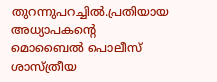തുറന്നുപറച്ചില്‍.പ്രതിയായ അധ്യാപകന്റെ മൊബൈല്‍ പൊലീസ് ശാസ്ത്രീയ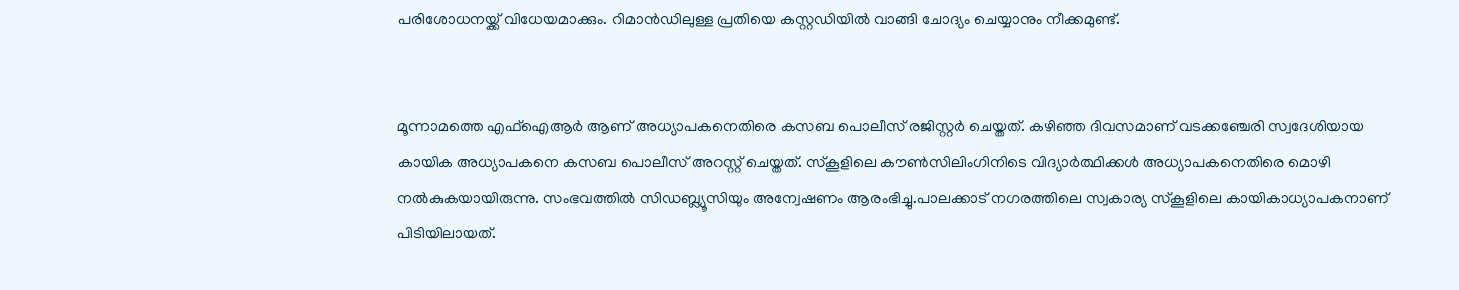പരിശോധനയ്ക്ക് വിധേയമാക്കും. റിമാന്‍ഡിലുള്ള പ്രതിയെ കസ്റ്റഡിയില്‍ വാങ്ങി ചോദ്യം ചെയ്യാനും നീക്കമുണ്ട്.


മൂന്നാമത്തെ എഫ്‌ഐആര്‍ ആണ് അധ്യാപകനെതിരെ കസബ പൊലീസ് രജിസ്റ്റര്‍ ചെയ്തത്. കഴിഞ്ഞ ദിവസമാണ് വടക്കഞ്ചേരി സ്വദേശിയായ കായിക അധ്യാപകനെ കസബ പൊലീസ് അറസ്റ്റ് ചെയ്തത്. സ്‌കൂളിലെ കൗണ്‍സിലിംഗിനിടെ വിദ്യാര്‍ത്ഥിക്കള്‍ അധ്യാപകനെതിരെ മൊഴി നല്‍കുകയായിരുന്നു. സംഭവത്തില്‍ സിഡബ്ല്യൂസിയും അന്വേഷണം ആരംഭിച്ചു.പാലക്കാട് നഗരത്തിലെ സ്വകാര്യ സ്‌കൂളിലെ കായികാധ്യാപകനാണ് പിടിയിലായത്.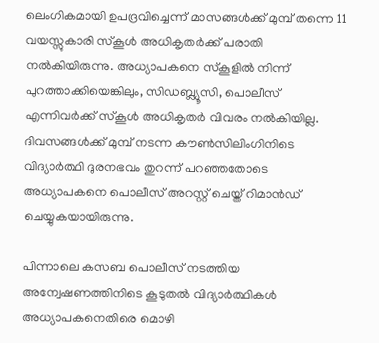ലെംഗികമായി ഉപദ്രവിച്ചെന്ന് മാസങ്ങള്‍ക്ക് മുമ്പ് തന്നെ 11 വയസ്സുകാരി സ്‌കൂള്‍ അധികൃതര്‍ക്ക് പരാതി നല്‍കിയിരുന്നു. അധ്യാപകനെ സ്‌കൂളില്‍ നിന്ന് പുറത്താക്കിയെങ്കിലും, സിഡബ്ല്യൂസി, പൊലീസ് എന്നിവര്‍ക്ക് സ്‌കൂള്‍ അധികൃതര്‍ വിവരം നല്‍കിയില്ല. ദിവസങ്ങള്‍ക്ക് മുമ്പ് നടന്ന കൗണ്‍സിലിംഗിനിടെ വിദ്യാര്‍ത്ഥി ദുരനഭവം തുറന്ന് പറഞ്ഞതോടെ അധ്യാപകനെ പൊലീസ് അറസ്റ്റ് ചെയ്ത് റിമാന്‍ഡ് ചെയ്യുകയായിരുന്നു.

പിന്നാലെ കസബ പൊലീസ് നടത്തിയ അന്വേഷണത്തിനിടെ കൂടുതല്‍ വിദ്യാര്‍ത്ഥികള്‍ അധ്യാപകനെതിരെ മൊഴി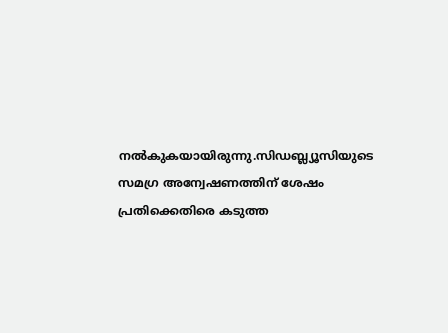നല്‍കുകയായിരുന്നു.സിഡബ്ല്യൂസിയുടെ സമഗ്ര അന്വേഷണത്തിന് ശേഷം പ്രതിക്കെതിരെ കടുത്ത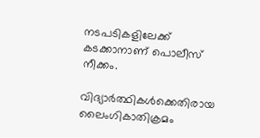നടപടികളിലേക്ക് കടക്കാനാണ് പൊലീസ് നീക്കം.

വിദ്യാര്‍ത്ഥികള്‍ക്കെതിരായ ലൈംഗികാതിക്രമം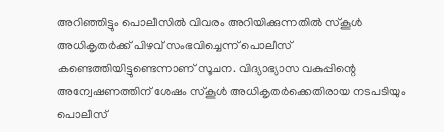അറിഞ്ഞിട്ടും പൊലീസില്‍ വിവരം അറിയിക്കുന്നതില്‍ സ്‌കൂള്‍ അധികൃതര്‍ക്ക് പിഴവ് സംഭവിച്ചെന്ന് പൊലീസ് കണ്ടെത്തിയിട്ടുണ്ടെന്നാണ് സൂചന. വിദ്യാഭ്യാസ വകുപ്പിന്റെ അന്വേഷണത്തിന് ശേഷം സ്‌കൂള്‍ അധികൃതര്‍ക്കെതിരായ നടപടിയും പൊലീസ്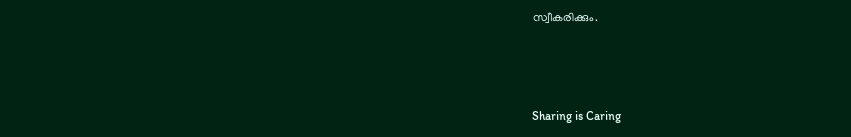സ്വീകരിക്കും.



Sharing is Caring